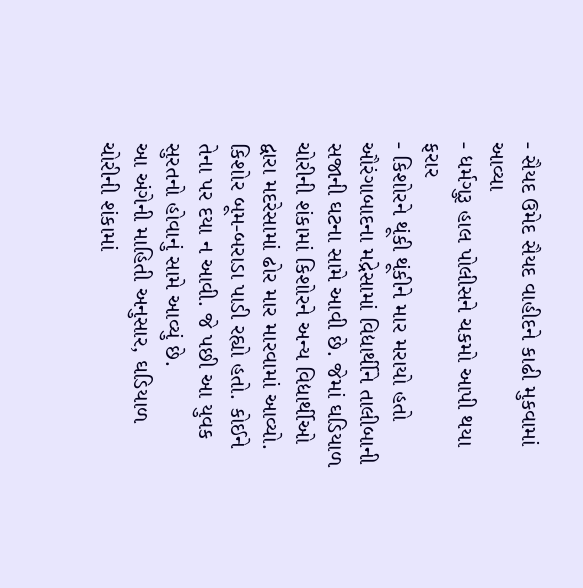- સૈયદ ઉમેદ સૈયદ વાહીદને કાઢી મુકવામાં આવ્યા
- ધર્મગુરૂ હાલ પોલીસને ચકમો આપી થયા ફરાર
- કિશોરને થૂંકી થૂંકીને માર મરાયો હતો
ઔરંગાબાદના મદ્રેસામાં વિદ્યાર્થીને તાલીબાની સજાની ઘટના સામે આવી છે. જેમાં ઘડિયાળ ચોરીની શંકામાં કિશોરને અન્ય વિદ્યાર્થીઓ દ્વારા મદરેસામાં ઢોર માર મારવામાં આવ્યો. કિશોર બૂમ-બરાડા પાડી રહ્યો હતો. કોઈને તેના પર દયા ન આવી. જે પછી આ યુવક સુરતનો હોવાનું સામે આવ્યું છે.
આ અંગેની માહિતી અનુસાર, ઘડિયાળ ચોરીની શંકામાં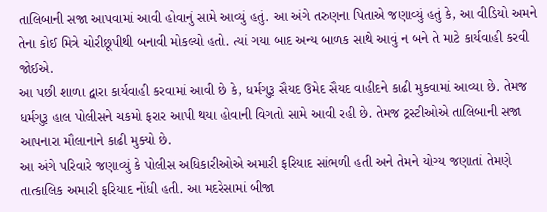તાલિબાની સજા આપવામાં આવી હોવાનું સામે આવ્યું હતું. આ અંગે તરુણના પિતાએ જણાવ્યું હતું કે, આ વીડિયો અમને તેના કોઈ મિત્રે ચોરીછૂપીથી બનાવી મોકલ્યો હતો. ત્યાં ગયા બાદ અન્ય બાળક સાથે આવું ન બને તે માટે કાર્યવાહી કરવી જોઈએ.
આ પછી શાળા દ્વારા કાર્યવાહી કરવામાં આવી છે કે, ધર્મગુરૂ સૈયદ ઉમેદ સૈયદ વાહીદને કાઢી મુકવામાં આવ્યા છે. તેમજ ધર્મગુરૂ હાલ પોલીસને ચકમો ફરાર આપી થયા હોવાની વિગતો સામે આવી રહી છે. તેમજ ટ્રસ્ટીઓએ તાલિબાની સજા આપનારા મૌલાનાને કાઢી મુક્યો છે.
આ અંગે પરિવારે જણાવ્યું કે પોલીસ અધિકારીઓએ અમારી ફરિયાદ સાંભળી હતી અને તેમને યોગ્ય જણાતાં તેમણે તાત્કાલિક અમારી ફરિયાદ નોંધી હતી. આ મદરેસામાં બીજા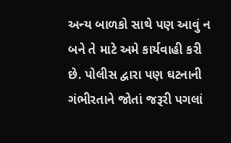અન્ય બાળકો સાથે પણ આવું ન બને તે માટે અમે કાર્યવાહી કરી છે. પોલીસ દ્વારા પણ ઘટનાની ગંભીરતાને જોતાં જરૂરી પગલાં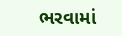ભરવામાં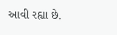આવી રહ્યા છે.